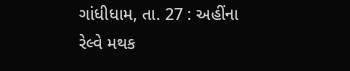ગાંધીધામ, તા. 27 : અહીંના રેલ્વે મથક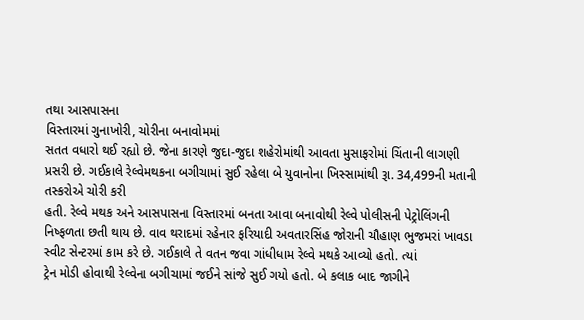તથા આસપાસના
વિસ્તારમાં ગુનાખોરી, ચોરીના બનાવોમમાં
સતત વધારો થઈ રહ્યો છે. જેના કારણે જુદા-જુદા શહેરોમાંથી આવતા મુસાફરોમાં ચિંતાની લાગણી
પ્રસરી છે. ગઈકાલે રેલ્વેમથકના બગીચામાં સુઈ રહેલા બે યુવાનોના ખિસ્સામાંથી રૂા. 34,499ની મતાની તસ્કરોએ ચોરી કરી
હતી. રેલ્વે મથક અને આસપાસના વિસ્તારમાં બનતા આવા બનાવોથી રેલ્વે પોલીસની પેટ્રોલિંગની
નિષ્ફળતા છતી થાય છે. વાવ થરાદમાં રહેનાર ફરિયાદી અવતારસિંહ જોરાની ચૌહાણ ભુજમરાં ખાવડા
સ્વીટ સેન્ટરમાં કામ કરે છે. ગઈકાલે તે વતન જવા ગાંધીધામ રેલ્વે મથકે આવ્યો હતો. ત્યાં
ટ્રેન મોડી હોવાથી રેલ્વેના બગીચામાં જઈને સાંજે સુઈ ગયો હતો. બે કલાક બાદ જાગીને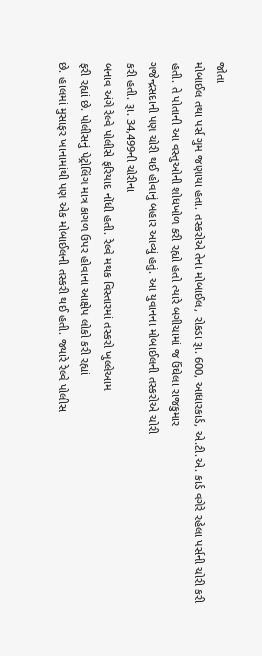જોતા
મોબાઈલ તથા પર્સ ગુમ જણાયા હતા. તસ્કરોએ તેના મોબાઈલ, રોકડા રૂા. 600, આધારકાર્ડ, એ.ટી.એ. કાર્ડ વગેરે રહેલા પર્સની ચોરી કરી
હતી. તે પોતાની આ વસ્તુઓની શોધખોળ કરી રહ્યો હતો ત્યારે બગીચામાં જ ઉંઘેલા રાજકુમાર
ગજેન્દ્રસદાની પણ ચોરી થઈ હોવાનું બહાર આવ્યું હતું. આ યુવાનના મોબાઈલની તસ્કરોએ ચોરી
કરી હતી. રૂા. 34,499ની ચોરીના
બનાવ અંગે રેલ્વે પોલીસે ફરિયાદ નોંધી હતી. રેલ્વે મથક વિસ્તારમાં તસ્કરો ખુલ્લેઆમ
ફરી રહ્યાં છે. પોલીસનું પેટ્રોલિંગ માત્ર કાગળ ઉપર હોવાના આક્ષેપ લોકો કરી રહ્યાં
છે. હાલમાં મુસાફર ખાનામાંથી પણ એક મોબાઈલની તસ્કરી થઈ હતી. જ્યારે રેલ્વે પોલીસ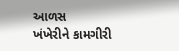આળસ
ખંખેરીને કામગીરી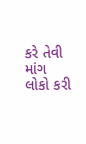કરે તેવી માંગ લોકો કરી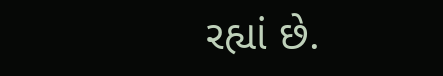રહ્યાં છે.